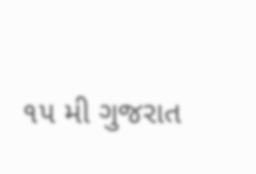૧૫ મી ગુજરાત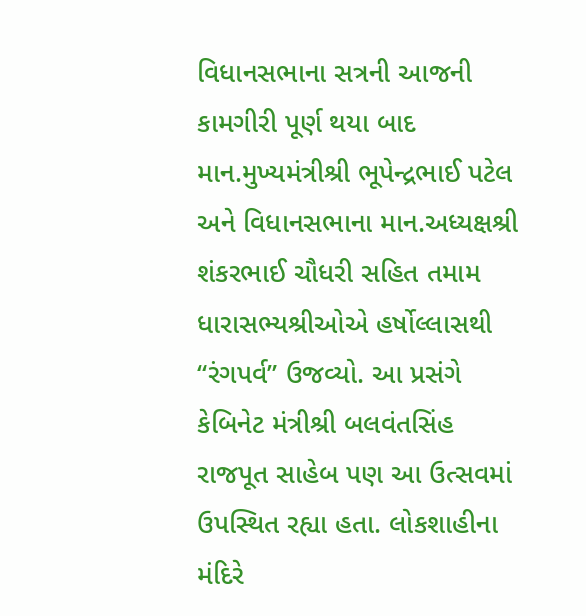વિધાનસભાના સત્રની આજની કામગીરી પૂર્ણ થયા બાદ માન.મુખ્યમંત્રીશ્રી ભૂપેન્દ્રભાઈ પટેલ અને વિધાનસભાના માન.અધ્યક્ષશ્રી શંકરભાઈ ચૌધરી સહિત તમામ ધારાસભ્યશ્રીઓએ હર્ષોલ્લાસથી “રંગપર્વ” ઉજવ્યો. આ પ્રસંગે કેબિનેટ મંત્રીશ્રી બલવંતસિંહ રાજપૂત સાહેબ પણ આ ઉત્સવમાં ઉપસ્થિત રહ્યા હતા. લોકશાહીના મંદિરે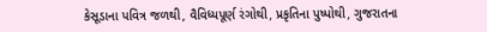કેસૂડાના પવિત્ર જળથી, વૈવિધ્યપૂર્ણ રંગોથી, પ્રકૃતિના પુષ્પોથી, ગુજરાતના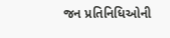જન પ્રતિનિધિઓની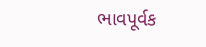ભાવપૂર્વક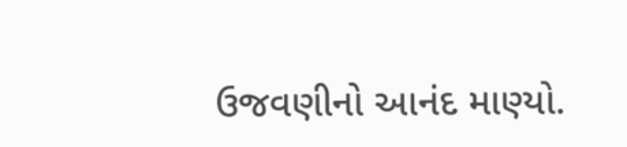ઉજવણીનો આનંદ માણ્યો.